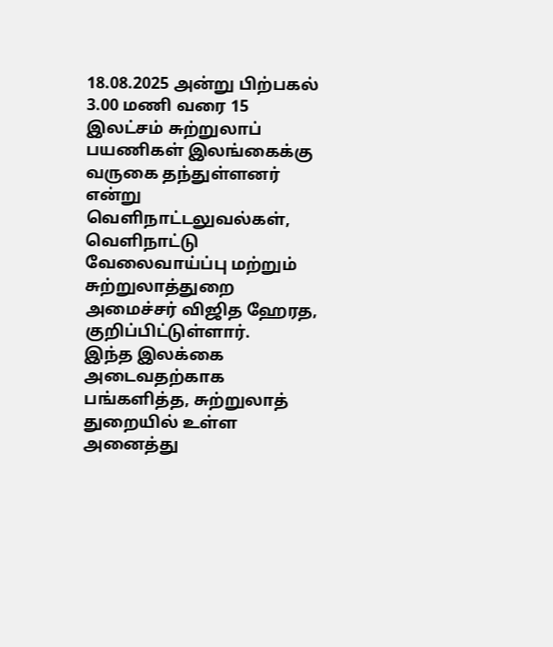18.08.2025 அன்று பிற்பகல் 3.00 மணி வரை 15 இலட்சம் சுற்றுலாப் பயணிகள் இலங்கைக்கு வருகை தந்துள்ளனர் என்று வெளிநாட்டலுவல்கள், வெளிநாட்டு வேலைவாய்ப்பு மற்றும் சுற்றுலாத்துறை அமைச்சர் விஜித ஹேரத, குறிப்பிட்டுள்ளார்.
இந்த இலக்கை அடைவதற்காக பங்களித்த, சுற்றுலாத் துறையில் உள்ள அனைத்து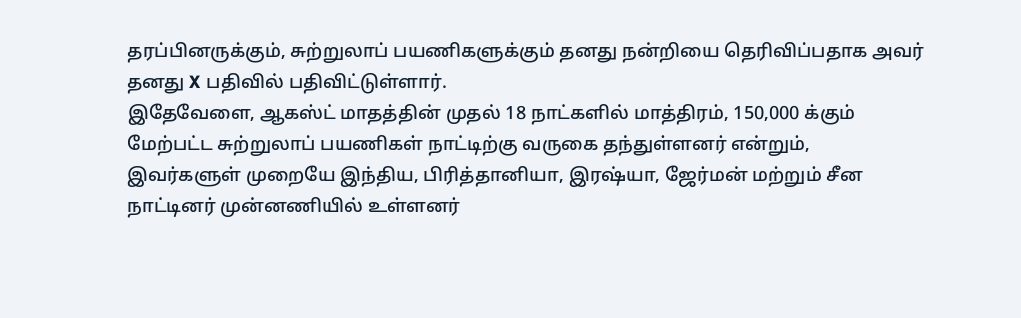தரப்பினருக்கும், சுற்றுலாப் பயணிகளுக்கும் தனது நன்றியை தெரிவிப்பதாக அவர் தனது X பதிவில் பதிவிட்டுள்ளார்.
இதேவேளை, ஆகஸ்ட் மாதத்தின் முதல் 18 நாட்களில் மாத்திரம், 150,000 க்கும் மேற்பட்ட சுற்றுலாப் பயணிகள் நாட்டிற்கு வருகை தந்துள்ளனர் என்றும், இவர்களுள் முறையே இந்திய, பிரித்தானியா, இரஷ்யா, ஜேர்மன் மற்றும் சீன நாட்டினர் முன்னணியில் உள்ளனர்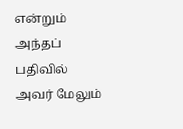என்றும் அந்தப் பதிவில் அவர் மேலும்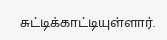சுட்டிக்காட்டியுள்ளார்.